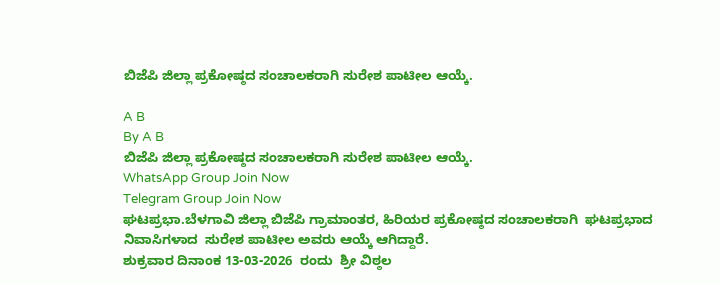ಬಿಜೆಪಿ ಜಿಲ್ಲಾ ಪ್ರಕೋಷ್ಠದ ಸಂಚಾಲಕರಾಗಿ ಸುರೇಶ ಪಾಟೀಲ ಆಯ್ಕೆ.

A B
By A B
ಬಿಜೆಪಿ ಜಿಲ್ಲಾ ಪ್ರಕೋಷ್ಠದ ಸಂಚಾಲಕರಾಗಿ ಸುರೇಶ ಪಾಟೀಲ ಆಯ್ಕೆ.
WhatsApp Group Join Now
Telegram Group Join Now
ಘಟಪ್ರಭಾ.ಬೆಳಗಾವಿ ಜಿಲ್ಲಾ ಬಿಜೆಪಿ ಗ್ರಾಮಾಂತರ, ಹಿರಿಯರ ಪ್ರಕೋಷ್ಠದ ಸಂಚಾಲಕರಾಗಿ  ಘಟಪ್ರಭಾದ ನಿವಾಸಿಗಳಾದ  ಸುರೇಶ ಪಾಟೀಲ ಅವರು ಆಯ್ಕೆ ಆಗಿದ್ದಾರೆ.
ಶುಕ್ರವಾರ ದಿನಾಂಕ 13-03-2026  ರಂದು  ಶ್ರೀ ವಿಠ್ಠಲ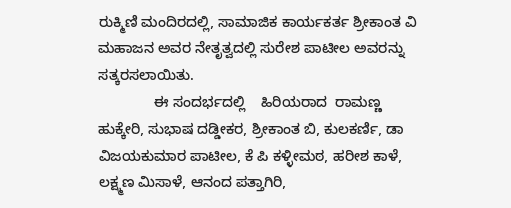ರುಕ್ಮಿಣಿ ಮಂದಿರದಲ್ಲಿ, ಸಾಮಾಜಿಕ ಕಾರ್ಯಕರ್ತ ಶ್ರೀಕಾಂತ ವಿ ಮಹಾಜನ ಅವರ ನೇತೃತ್ವದಲ್ಲಿ ಸುರೇಶ ಪಾಟೀಲ ಅವರನ್ನು ಸತ್ಕರಸಲಾಯಿತು.
              ಈ ಸಂದರ್ಭದಲ್ಲಿ    ಹಿರಿಯರಾದ  ರಾಮಣ್ಣ ಹುಕ್ಕೇರಿ, ಸುಭಾಷ ದಡ್ಡೀಕರ, ಶ್ರೀಕಾಂತ ಬಿ, ಕುಲಕರ್ಣಿ, ಡಾ ವಿಜಯಕುಮಾರ ಪಾಟೀಲ, ಕೆ ಪಿ ಕಳ್ಳೀಮಠ, ಹರೀಶ ಕಾಳೆ, ಲಕ್ಷ್ಮಣ ಮಿಸಾಳೆ, ಆನಂದ ಪತ್ತಾಗಿರಿ,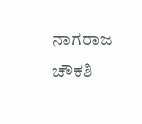ನಾಗರಾಜ ಚೌಕಶಿ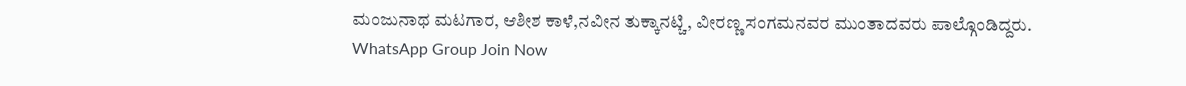ಮಂಜುನಾಥ ಮಟಗಾರ, ಆಶೀಶ ಕಾಳೆ,ನವೀನ ತುಕ್ಕಾನಟ್ಚಿ, ವೀರಣ್ಣ ಸಂಗಮನವರ ಮುಂತಾದವರು ಪಾಲ್ಗೊಂಡಿದ್ದರು.
WhatsApp Group Join Now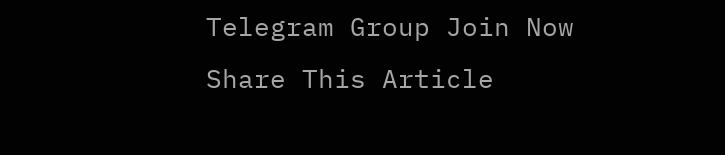Telegram Group Join Now
Share This Article